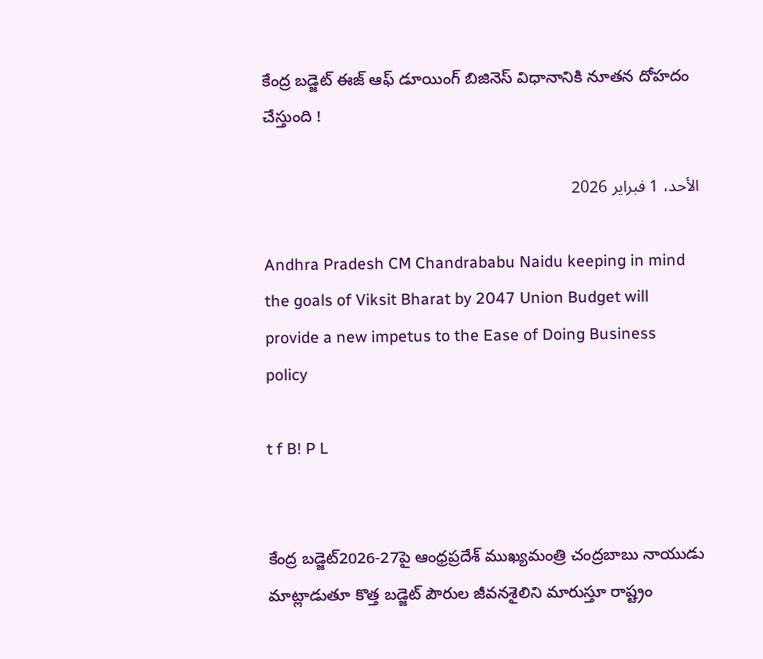కేంద్ర బడ్జెట్‌ ఈజ్ ఆఫ్ డూయింగ్ బిజినెస్ విధానానికి నూతన దోహదం చేస్తుంది !

الأحد، 1 فبراير 2026

Andhra Pradesh CM Chandrababu Naidu keeping in mind the goals of Viksit Bharat by 2047 Union Budget will provide a new impetus to the Ease of Doing Business policy

t f B! P L


కేంద్ర బడ్జెట్‌2026-27పై ఆంధ్రప్రదేశ్ ముఖ్యమంత్రి చంద్రబాబు నాయుడు మాట్లాడుతూ కొత్త బడ్జెట్‌ పౌరుల జీవనశైలిని మారుస్తూ రాష్ట్రం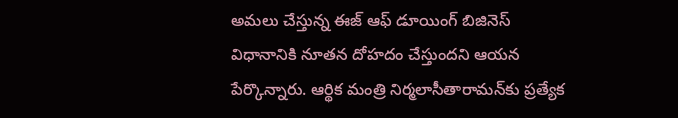అమలు చేస్తున్న ఈజ్ ఆఫ్ డూయింగ్ బిజినెస్ విధానానికి నూతన దోహదం చేస్తుందని ఆయన పేర్కొన్నారు. ఆర్థిక మంత్రి నిర్మలాసీతారామన్‌కు ప్రత్యేక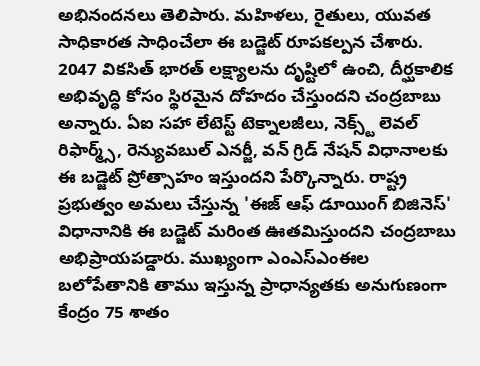అభినందనలు తెలిపారు. మహిళలు, రైతులు, యువత సాధికారత సాధించేలా ఈ బడ్జెట్‌ రూపకల్పన చేశారు. 2047 వికసిత్ భారత్ లక్ష్యాలను దృష్టిలో ఉంచి, దీర్ఘకాలిక అభివృద్ధి కోసం స్థిరమైన దోహదం చేస్తుందని చంద్రబాబు అన్నారు. ఏఐ సహా లేటెస్ట్ టెక్నాలజీలు, నెక్స్ట్ లెవల్ రిఫార్మ్స్, రెన్యువబుల్ ఎనర్జీ, వన్ గ్రిడ్ నేషన్ విధానాలకు ఈ బడ్జెట్ ప్రోత్సాహం ఇస్తుందని పేర్కొన్నారు. రాష్ట్ర ప్రభుత్వం అమలు చేస్తున్న 'ఈజ్ ఆఫ్ డూయింగ్ బిజినెస్' విధానానికి ఈ బడ్జెట్ మరింత ఊతమిస్తుందని చంద్రబాబు అభిప్రాయపడ్డారు. ముఖ్యంగా ఎంఎస్‌ఎంఈల బలోపేతానికి తాము ఇస్తున్న ప్రాధాన్యతకు అనుగుణంగా కేంద్రం 75 శాతం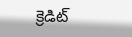క్రెడిట్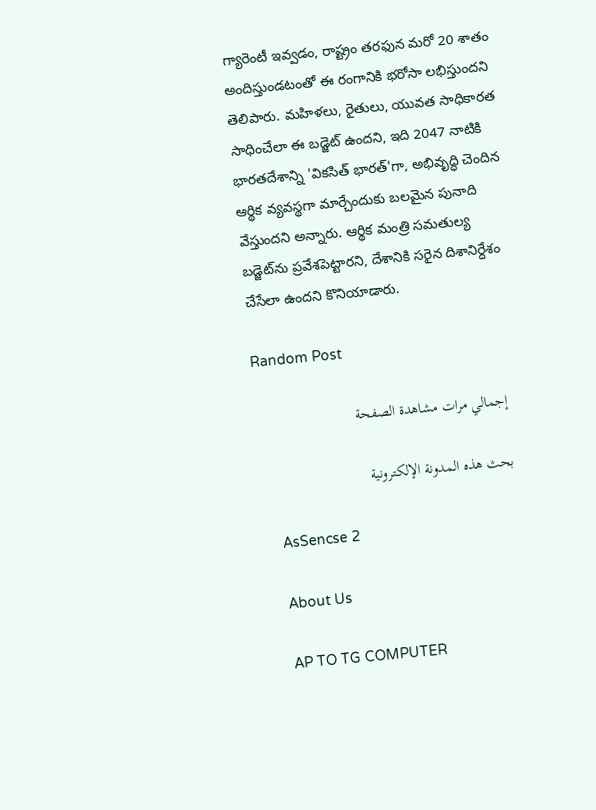గ్యారెంటీ ఇవ్వడం, రాష్ట్రం తరఫున మరో 20 శాతం అందిస్తుండటంతో ఈ రంగానికి భరోసా లభిస్తుందని తెలిపారు. మహిళలు, రైతులు, యువత సాధికారత సాధించేలా ఈ బడ్జెట్ ఉందని, ఇది 2047 నాటికి భారతదేశాన్ని 'వికసిత్ భారత్'గా, అభివృద్ధి చెందిన ఆర్థిక వ్యవస్థగా మార్చేందుకు బలమైన పునాది వేస్తుందని అన్నారు. ఆర్థిక మంత్రి సమతుల్య బడ్జెట్‌ను ప్రవేశపెట్టారని, దేశానికి సరైన దిశానిర్దేశం చేసేలా ఉందని కొనియాడారు.

Random Post

    إجمالي مرات مشاهدة الصفحة

    بحث هذه المدونة الإلكترونية

    AsSencse 2

    About Us

    AP TO TG COMPUTER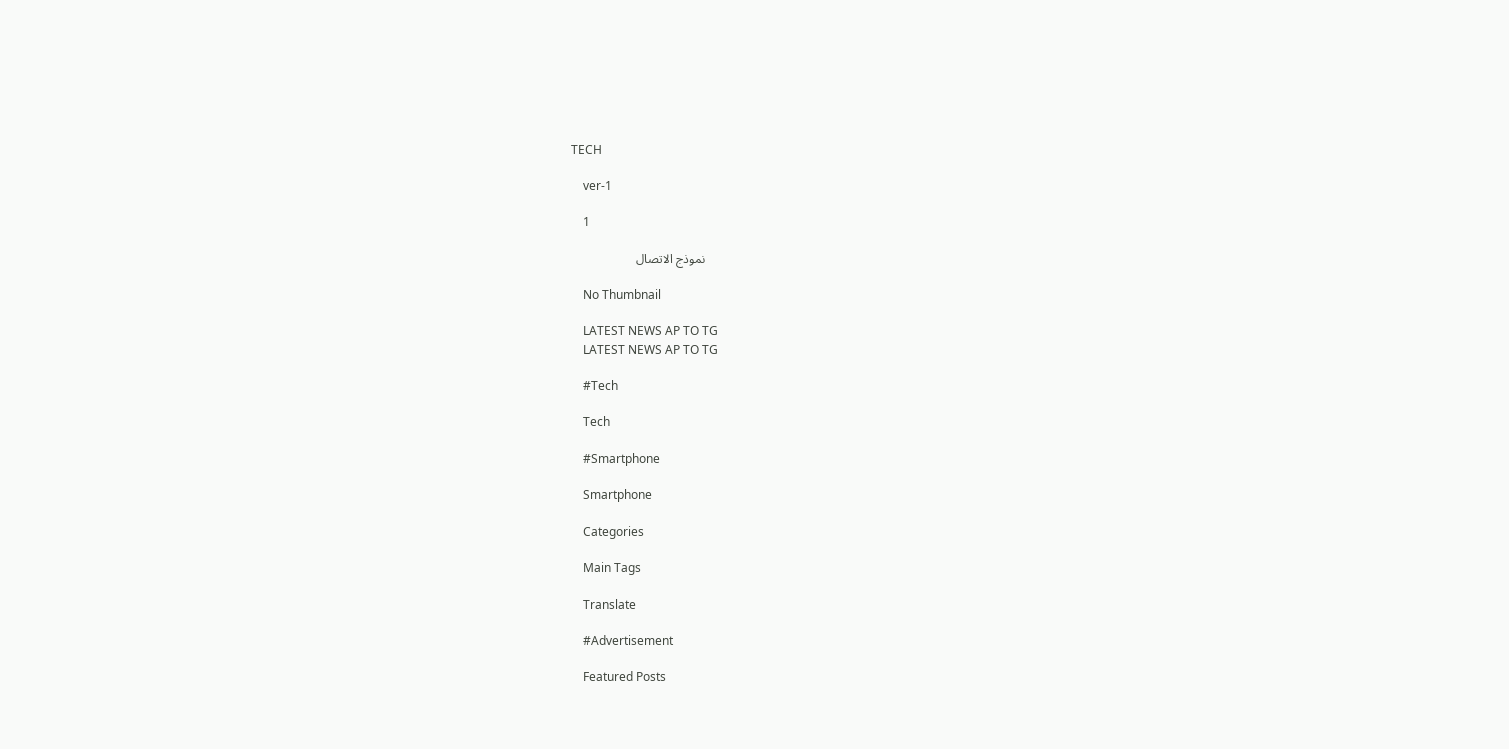TECH

    ver-1

    1

    نموذج الاتصال

    No Thumbnail

    LATEST NEWS AP TO TG
    LATEST NEWS AP TO TG

    #Tech

    Tech

    #Smartphone

    Smartphone

    Categories

    Main Tags

    Translate

    #Advertisement

    Featured Posts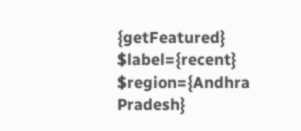{getFeatured} $label={recent} $region={Andhra Pradesh}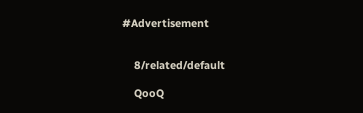#Advertisement


    8/related/default

    QooQ